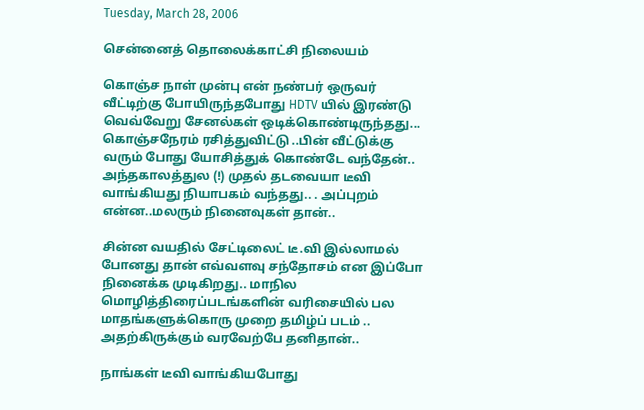Tuesday, March 28, 2006

சென்னைத் தொலைக்காட்சி நிலையம்

கொஞ்ச நாள் முன்பு என் நண்பர் ஒருவர் வீட்டிற்கு போயிருந்தபோது HDTV யில் இரண்டு வெவ்வேறு சேனல்கள் ஒடிக்கொண்டிருந்தது... கொஞ்சநேரம் ரசித்துவிட்டு ..பின் வீட்டுக்கு வரும் போது யோசித்துக் கொண்டே வந்தேன்.. அந்தகாலத்துல (!) முதல் தடவையா டீவி வாங்கியது நியாபகம் வந்தது.. . அப்புறம் என்ன..மலரும் நினைவுகள் தான்..

சின்ன வயதில் சேட்டிலைட் டீ.வி இல்லாமல் போனது தான் எவ்வளவு சந்தோசம் என இப்போ நினைக்க முடிகிறது.. மாநில மொழித்திரைப்படங்களின் வரிசையில் பல மாதங்களுக்கொரு முறை தமிழ்ப் படம் .. அதற்கிருக்கும் வரவேற்பே தனிதான்..

நாங்கள் டீவி வாங்கியபோது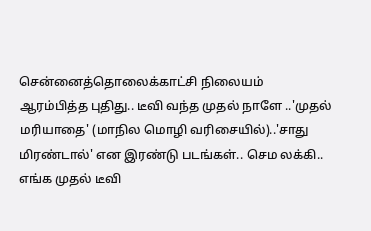சென்னைத்தொலைக்காட்சி நிலையம் ஆரம்பித்த புதிது.. டீவி வந்த முதல் நாளே ..'முதல் மரியாதை' (மாநில மொழி வரிசையில்)..'சாது மிரண்டால்' என இரண்டு படங்கள்.. செம லக்கி.. எங்க முதல் டீவி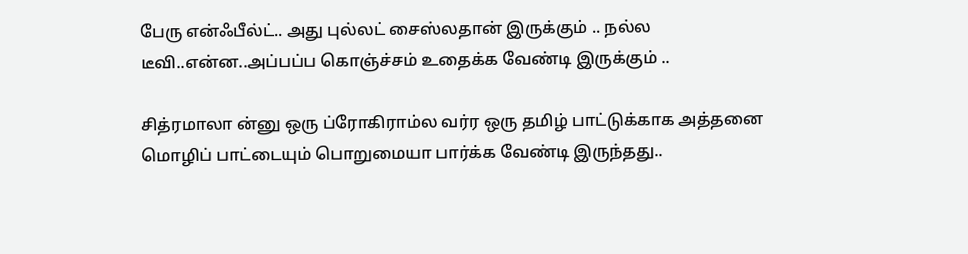பேரு என்ஃபீல்ட்.. அது புல்லட் சைஸ்லதான் இருக்கும் .. நல்ல டீவி..என்ன..அப்பப்ப கொஞ்ச்சம் உதைக்க வேண்டி இருக்கும் ..

சித்ரமாலா ன்னு ஒரு ப்ரோகிராம்ல வர்ர ஒரு தமிழ் பாட்டுக்காக அத்தனை மொழிப் பாட்டையும் பொறுமையா பார்க்க வேண்டி இருந்தது..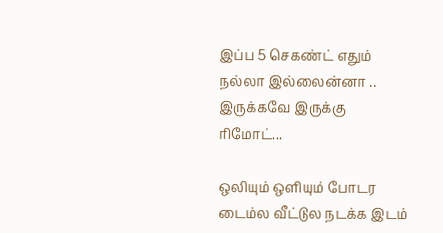இப்ப 5 செகண்ட் எதும் நல்லா இல்லைன்னா .. இருக்கவே இருக்கு ரிமோட்...

ஒலியும் ஒளியும் போடர டைம்ல வீட்டுல நடக்க இடம்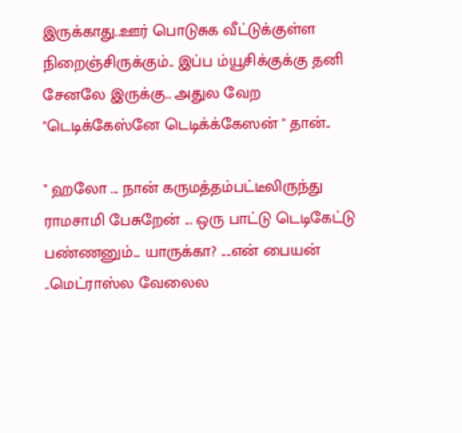இருக்காது..ஊர் பொடுசுக வீட்டுக்குள்ள நிறைஞ்சிருக்கும்.. இப்ப ம்யூசிக்குக்கு தனி சேனலே இருக்கு.. அதுல வேற "டெடிக்கேஸ்னே டெடிக்க்கேஸன் " தான்..

" ஹலோ ... நான் கருமத்தம்பட்டீலிருந்து ராமசாமி பேசுறேன் ... ஒரு பாட்டு டெடிகேட்டு பண்ணனும்... யாருக்கா? ....என் பையன் ..மெட்ராஸ்ல வேலைல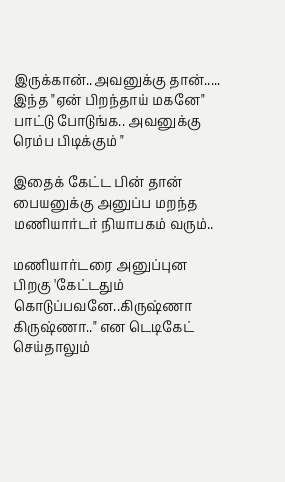இருக்கான்..அவனுக்கு தான்..... இந்த "ஏன் பிறந்தாய் மகனே" பாட்டு போடுங்க.. அவனுக்கு ரெம்ப பிடிக்கும் "

இதைக் கேட்ட பின் தான் பையனுக்கு அனுப்ப மறந்த மணியார்டர் நியாபகம் வரும்..

மணியார்டரை அனுப்புன பிறகு 'கேட்டதும் கொடுப்பவனே..கிருஷ்ணா கிருஷ்ணா.." என டெடிகேட் செய்தாலும்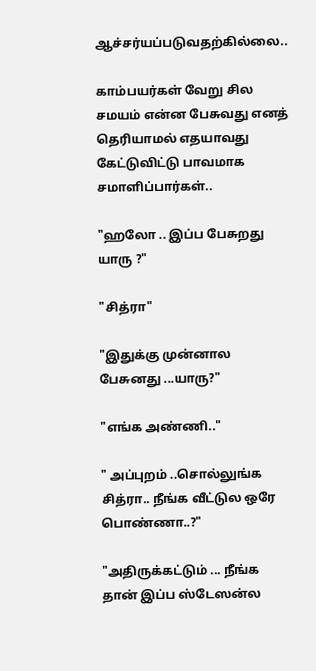ஆச்சர்யப்படுவதற்கில்லை..

காம்பயர்கள் வேறு சில சமயம் என்ன பேசுவது எனத் தெரியாமல் எதயாவது கேட்டுவிட்டு பாவமாக சமாளிப்பார்கள்..

"ஹலோ .. இப்ப பேசுறது யாரு ?"

"சித்ரா"

"இதுக்கு முன்னால பேசுனது ...யாரு?"

"எங்க அண்ணி.."

" அப்புறம் ..சொல்லுங்க சித்ரா.. நீங்க வீட்டுல ஒரே பொண்ணா..?"

"அதிருக்கட்டும் ... நீங்க தான் இப்ப ஸ்டேஸன்ல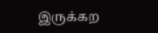இருக்கற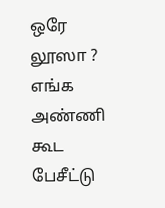ஒரே லூஸா ? எங்க அண்ணி கூட பேசீட்டு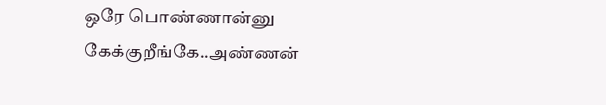ஒரே பொண்ணான்னு கேக்குறீங்கே..அண்ணன்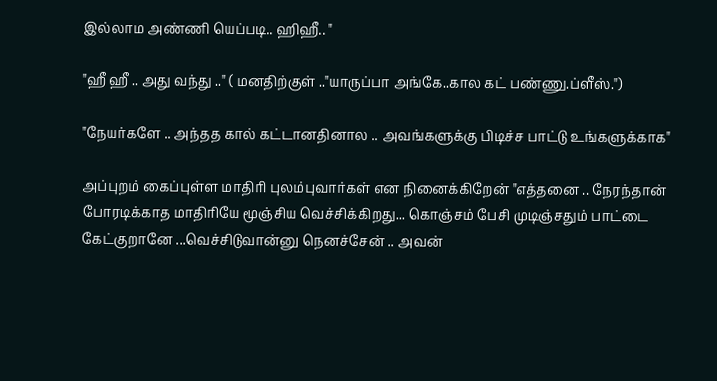இல்லாம அண்ணி யெப்படி.. ஹிஹீ.. "

"ஹீ ஹீ .. அது வந்து .." ( மனதிற்குள் .."யாருப்பா அங்கே..கால கட் பண்ணு.ப்ளீஸ்.")

"நேயர்களே .. அந்தத கால் கட்டானதினால .. அவங்களுக்கு பிடிச்ச பாட்டு உங்களுக்காக"

அப்புறம் கைப்புள்ள மாதிரி புலம்புவார்கள் என நினைக்கிறேன் "எத்தனை .. நேரந்தான் போரடிக்காத மாதிரியே மூஞ்சிய வெச்சிக்கிறது... கொஞ்சம் பேசி முடிஞ்சதும் பாட்டை கேட்குறானே ...வெச்சிடுவான்னு நெனச்சேன் .. அவன்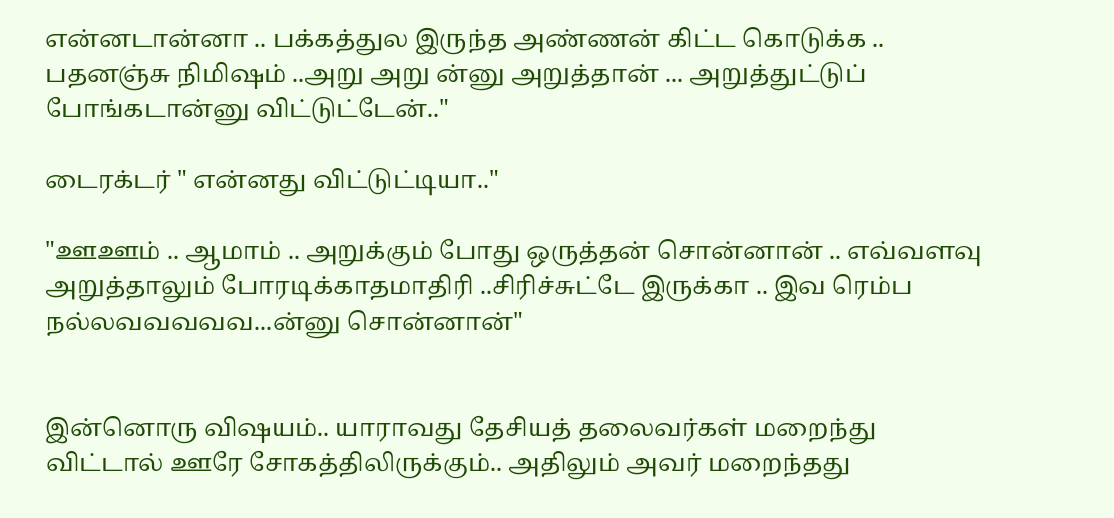என்னடான்னா .. பக்கத்துல இருந்த அண்ணன் கிட்ட கொடுக்க .. பதனஞ்சு நிமிஷம் ..அறு அறு ன்னு அறுத்தான் ... அறுத்துட்டுப் போங்கடான்னு விட்டுட்டேன்.."

டைரக்டர் " என்னது விட்டுட்டியா.."

"ஊஊம் .. ஆமாம் .. அறுக்கும் போது ஒருத்தன் சொன்னான் .. எவ்வளவு அறுத்தாலும் போரடிக்காதமாதிரி ..சிரிச்சுட்டே இருக்கா .. இவ ரெம்ப நல்லவவவவவ...ன்னு சொன்னான்"


இன்னொரு விஷயம்.. யாராவது தேசியத் தலைவர்கள் மறைந்து விட்டால் ஊரே சோகத்திலிருக்கும்.. அதிலும் அவர் மறைந்தது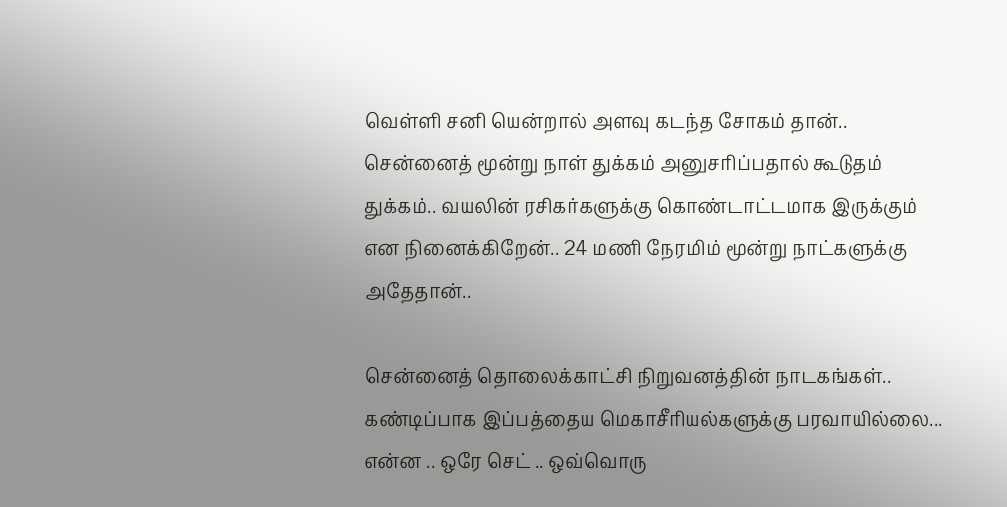வெள்ளி சனி யென்றால் அளவு கடந்த சோகம் தான்.. சென்னைத் மூன்று நாள் துக்கம் அனுசரிப்பதால் கூடுதம் துக்கம்.. வயலின் ரசிகர்களுக்கு கொண்டாட்டமாக இருக்கும் என நினைக்கிறேன்.. 24 மணி நேரமிம் மூன்று நாட்களுக்கு அதேதான்..

சென்னைத் தொலைக்காட்சி நிறுவனத்தின் நாடகங்கள்.. கண்டிப்பாக இப்பத்தைய மெகாசீரியல்களுக்கு பரவாயில்லை... என்ன .. ஒரே செட் .. ஒவ்வொரு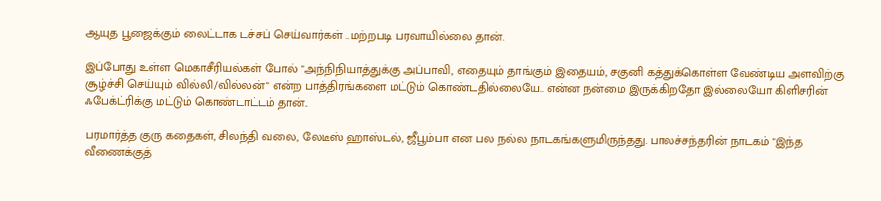ஆயுத பூஜைக்கும் லைட்டாக டச்சப் செய்வார்கள் ..மற்றபடி பரவாயில்லை தான்.

இப்போது உள்ள மெகாசீரியல்கள் போல் "அந்நிநியாத்துக்கு அப்பாவி, எதையும் தாங்கும் இதையம், சகுனி கத்துக்கொள்ள வேண்டிய அளவிற்கு சூழ்ச்சி செய்யும் வில்லி/வில்லன்" என்ற பாத்திரங்களை மட்டும் கொண்டதில்லையே.. என்ன நன்மை இருக்கிறதோ இல்லையோ கிளிசரின் ஃபேக்ட்ரிக்கு மட்டும் கொண்டாட்டம் தான்..

பரமார்த்த குரு கதைகள், சிலந்தி வலை, லேடீஸ் ஹாஸ்டல், ஜீபூம்பா என பல நல்ல நாடகங்களுமிருந்தது. பாலச்சந்தரின் நாடகம் "இந்த வீணைக்குத்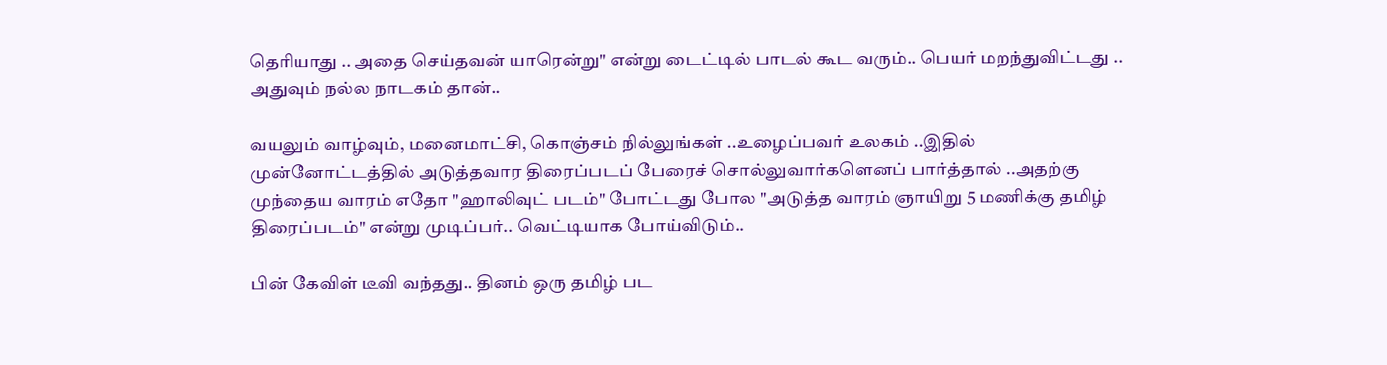தெரியாது .. அதை செய்தவன் யாரென்று" என்று டைட்டில் பாடல் கூட வரும்.. பெயர் மறந்துவிட்டது .. அதுவும் நல்ல நாடகம் தான்..

வயலும் வாழ்வும், மனைமாட்சி, கொஞ்சம் நில்லுங்கள் ..உழைப்பவர் உலகம் ..இதில் முன்னோட்டத்தில் அடுத்தவார திரைப்படப் பேரைச் சொல்லுவார்களெனப் பார்த்தால் ..அதற்கு முந்தைய வாரம் எதோ "ஹாலிவுட் படம்" போட்டது போல "அடுத்த வாரம் ஞாயிறு 5 மணிக்கு தமிழ் திரைப்படம்" என்று முடிப்பர்.. வெட்டியாக போய்விடும்..

பின் கேவிள் டீவி வந்தது.. தினம் ஒரு தமிழ் பட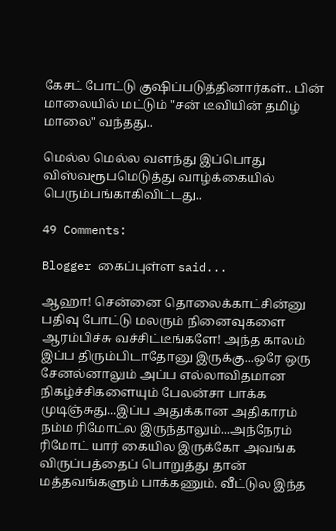கேசட் போட்டு குஷிப்படுத்தினார்கள்.. பின் மாலையில் மட்டும் "சன் டீவியின் தமிழ் மாலை" வந்தது..

மெல்ல மெல்ல வளந்து இப்பொது விஸ்வரூபமெடுத்து வாழ்க்கையில் பெரும்பங்காகிவிட்டது..

49 Comments:

Blogger கைப்புள்ள said...

ஆஹா! சென்னை தொலைக்காட்சின்னு பதிவு போட்டு மலரும் நினைவுகளை ஆரம்பிச்சு வச்சிட்டீங்களே! அந்த காலம் இப்ப திரும்பிடாதோனு இருக்கு...ஒரே ஒரு சேனல்னாலும் அப்ப எல்லாவிதமான நிகழ்ச்சிகளையும் பேலன்சா பாக்க முடிஞ்சுது...இப்ப அதுக்கான அதிகாரம் நம்ம ரிமோட்ல இருந்தாலும்...அந்நேரம் ரிமோட் யார் கையில இருக்கோ அவங்க விருப்பத்தைப் பொறுத்து தான் மத்தவங்களும் பாக்கணும். வீட்டுல இந்த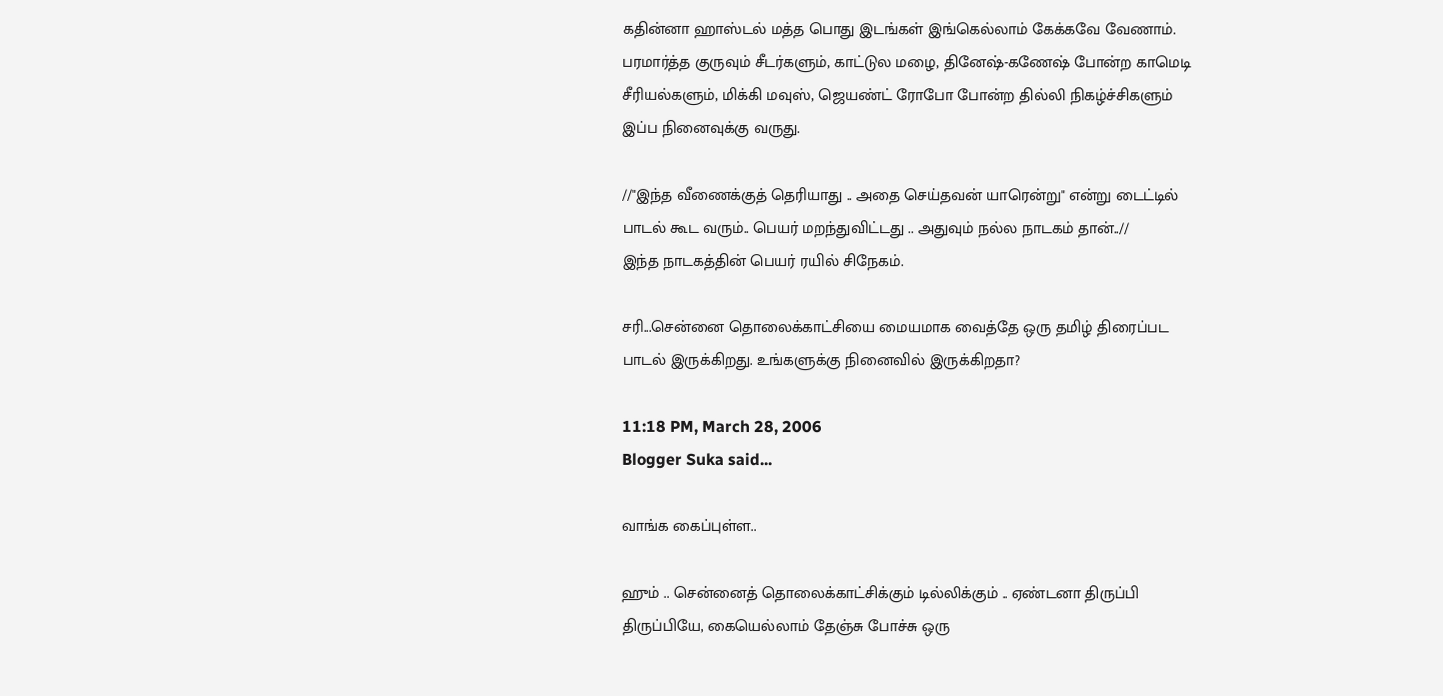கதின்னா ஹாஸ்டல் மத்த பொது இடங்கள் இங்கெல்லாம் கேக்கவே வேணாம். பரமார்த்த குருவும் சீடர்களும், காட்டுல மழை, தினேஷ்-கணேஷ் போன்ற காமெடி சீரியல்களும், மிக்கி மவுஸ், ஜெயண்ட் ரோபோ போன்ற தில்லி நிகழ்ச்சிகளும் இப்ப நினைவுக்கு வருது.

//"இந்த வீணைக்குத் தெரியாது .. அதை செய்தவன் யாரென்று" என்று டைட்டில் பாடல் கூட வரும்.. பெயர் மறந்துவிட்டது .. அதுவும் நல்ல நாடகம் தான்..//
இந்த நாடகத்தின் பெயர் ரயில் சிநேகம்.

சரி...சென்னை தொலைக்காட்சியை மையமாக வைத்தே ஒரு தமிழ் திரைப்பட பாடல் இருக்கிறது. உங்களுக்கு நினைவில் இருக்கிறதா?

11:18 PM, March 28, 2006
Blogger Suka said...

வாங்க கைப்புள்ள..

ஹும் .. சென்னைத் தொலைக்காட்சிக்கும் டில்லிக்கும் .. ஏண்டனா திருப்பி திருப்பியே, கையெல்லாம் தேஞ்சு போச்சு ஒரு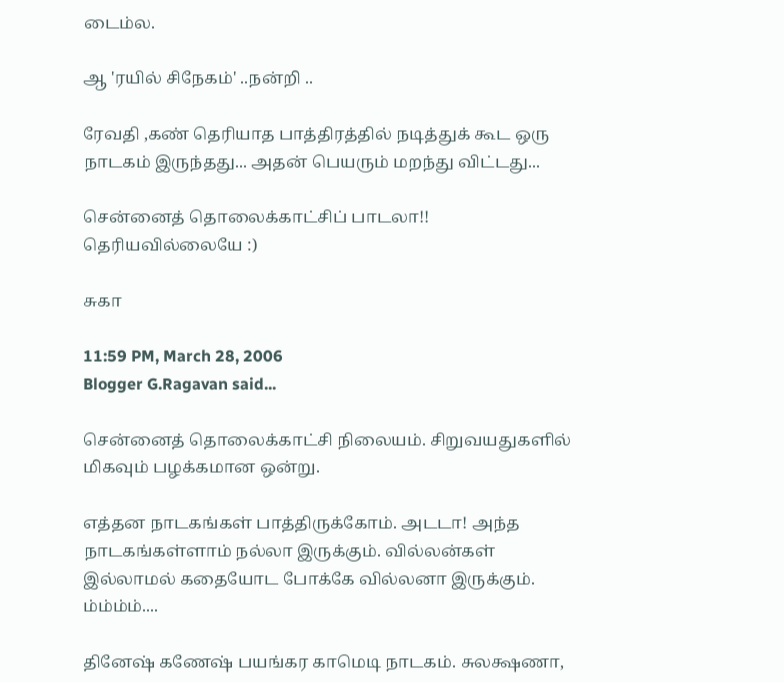டைம்ல.

ஆ 'ரயில் சிநேகம்' ..நன்றி ..

ரேவதி ,கண் தெரியாத பாத்திரத்தில் நடித்துக் கூட ஒரு நாடகம் இருந்தது... அதன் பெயரும் மறந்து விட்டது...

சென்னைத் தொலைக்காட்சிப் பாடலா!! தெரியவில்லையே :)

சுகா

11:59 PM, March 28, 2006
Blogger G.Ragavan said...

சென்னைத் தொலைக்காட்சி நிலையம். சிறுவயதுகளில் மிகவும் பழக்கமான ஒன்று.

எத்தன நாடகங்கள் பாத்திருக்கோம். அடடா! அந்த நாடகங்கள்ளாம் நல்லா இருக்கும். வில்லன்கள் இல்லாமல் கதையோட போக்கே வில்லனா இருக்கும். ம்ம்ம்ம்....

தினேஷ் கணேஷ் பயங்கர காமெடி நாடகம். சுலக்ஷணா,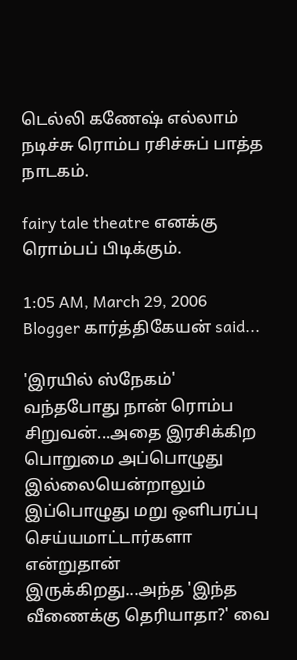டெல்லி கணேஷ் எல்லாம் நடிச்சு ரொம்ப ரசிச்சுப் பாத்த நாடகம்.

fairy tale theatre எனக்கு ரொம்பப் பிடிக்கும்.

1:05 AM, March 29, 2006
Blogger கார்த்திகேயன் said...

'இரயில் ஸ்நேகம்' வந்தபோது நான் ரொம்ப சிறுவன்...அதை இரசிக்கிற பொறுமை அப்பொழுது இல்லையென்றாலும் இப்பொழுது மறு ஒளிபரப்பு செய்யமாட்டார்களா என்றுதான் இருக்கிறது...அந்த 'இந்த வீணைக்கு தெரியாதா?' வை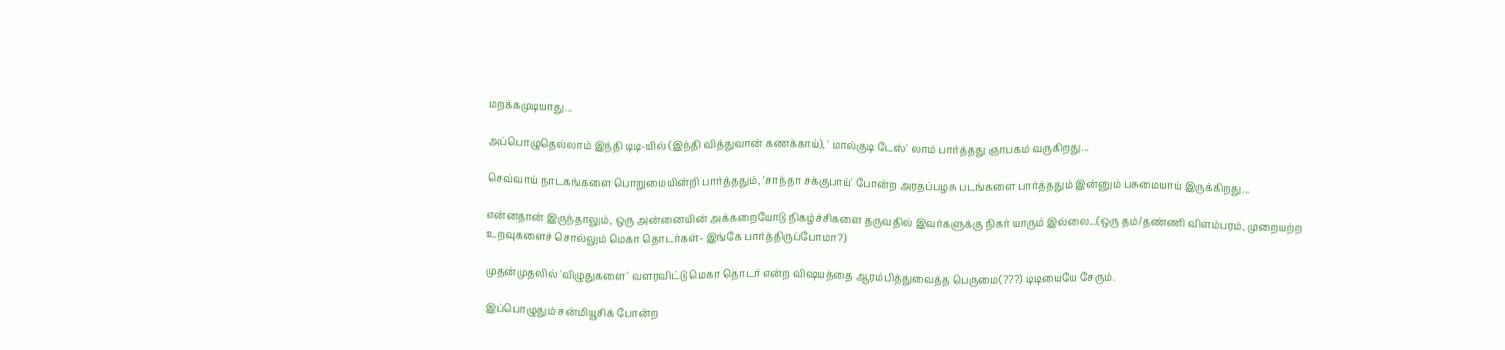மறக்கமுடியாது...

அப்பொழுதெல்லாம் இந்தி டிடி-யில் (இந்தி வித்துவான் கணக்காய்), ' மால்குடி டேஸ்' லாம் பார்த்தது ஞாபகம் வருகிறது...

செவ்வாய் நாடகங்களை பொறுமையின்றி பார்த்ததும், 'சாந்தா சக்குபாய்' போன்ற அரதப்பழசு படங்களை பார்த்ததும் இன்னும் பசுமையாய் இருக்கிறது...

என்னதான் இருந்தாலும், ஒரு அன்னையின் அக்கறையோடு நிகழ்ச்சிகளை தருவதில் இவர்களுக்கு நிகர் யாரும் இல்லை...(ஒரு தம்/தண்ணி விளம்பரம், முறையற்ற உறவுகளைச் சொல்லும் மெகா தொடர்கள்- இங்கே பார்த்திருப்போமா?)

முதன்முதலில் 'விழுதுகளை' வளரவிட்டு மெகா தொடர் என்ற விஷயத்தை ஆரம்பித்துவைத்த பெருமை(???) டிடியையே சேரும்.

இப்பொழுதும் சன்மியூசிக் போன்ற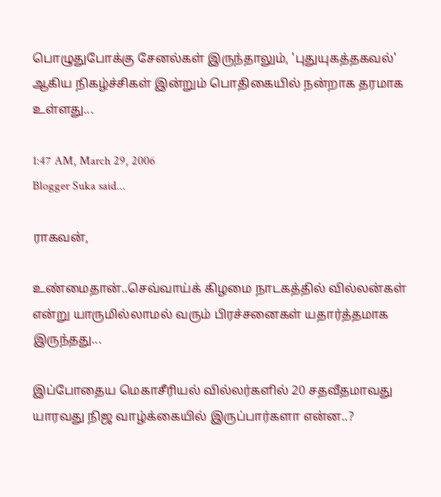பொழுதுபோக்கு சேனல்கள் இருந்தாலும், 'புதுயுகத்தகவல்' ஆகிய நிகழ்ச்சிகள் இன்றும் பொதிகையில் நன்றாக தரமாக உள்ளது...

1:47 AM, March 29, 2006
Blogger Suka said...

ராகவன்,

உண்மைதான்..செவ்வாய்க் கிழமை நாடகத்தில் வில்லன்கள் என்று யாருமில்லாமல் வரும் பிரச்சனைகள் யதார்த்தமாக இருந்தது...

இப்போதைய மெகாசீரியல் வில்லர்களில் 20 சதவீதமாவது யாரவது நிஜ வாழ்க்கையில் இருப்பார்களா என்ன..?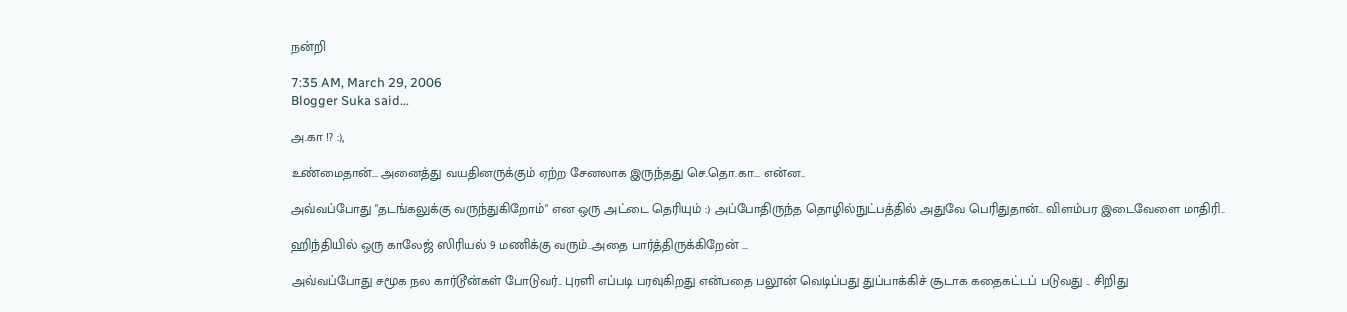நன்றி

7:35 AM, March 29, 2006
Blogger Suka said...

அ.கா !? :),

உண்மைதான்... அனைத்து வயதினருக்கும் ஏற்ற சேனலாக இருந்தது செ.தொ.கா... என்ன..

அவ்வப்போது "தடங்கலுக்கு வருந்துகிறோம்" என ஒரு அட்டை தெரியும் :) அப்போதிருந்த தொழில்நுட்பத்தில் அதுவே பெரிதுதான்.. விளம்பர இடைவேளை மாதிரி..

ஹிந்தியில் ஒரு காலேஜ் ஸிரியல் 9 மணிக்கு வரும்..அதை பார்த்திருக்கிறேன் ...

அவ்வப்போது சமூக நல கார்டூன்கள் போடுவர்.. புரளி எப்படி பரவுகிறது என்பதை பலூன் வெடிப்பது துப்பாக்கிச் சூடாக கதைகட்டப் படுவது .. சிறிது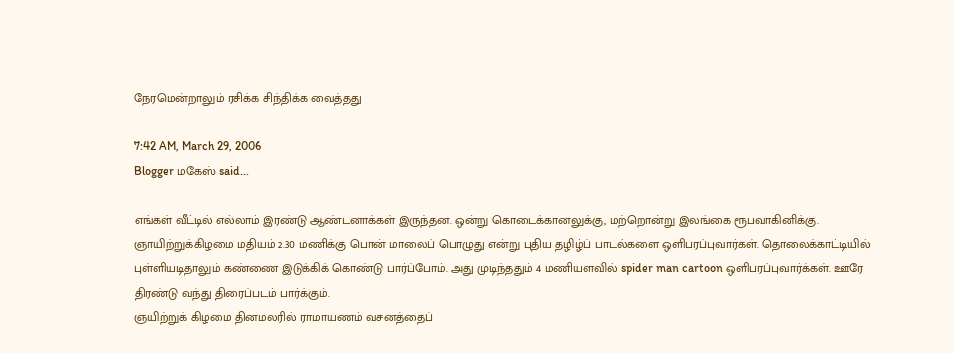நேரமென்றாலும் ரசிக்க சிந்திக்க வைத்தது

7:42 AM, March 29, 2006
Blogger மகேஸ் said...

எங்கள் வீட்டில் எல்லாம் இரண்டு ஆண்டனாக்கள் இருந்தன. ஒன்று கொடைக்கானலுக்கு, மற்றொன்று இலங்கை ரூபவாகினிக்கு.
ஞாயிற்றுக்கிழமை மதியம் 2.30 மணிக்கு பொன் மாலைப் பொழுது என்று புதிய தழிழ்ப் பாடல்களை ஒளிபரப்புவார்கள். தொலைக்காட்டியில் புள்ளியடிதாலும் கண்ணை இடுக்கிக் கொண்டு பார்ப்போம். அது முடிந்ததும் 4 மணியளவில் spider man cartoon ஒளிபரப்புவார்க்கள். ஊரே திரண்டு வந்து திரைப்படம் பார்க்கும்.
ஞயிற்றுக் கிழமை தினமலரில் ராமாயணம் வசனத்தைப்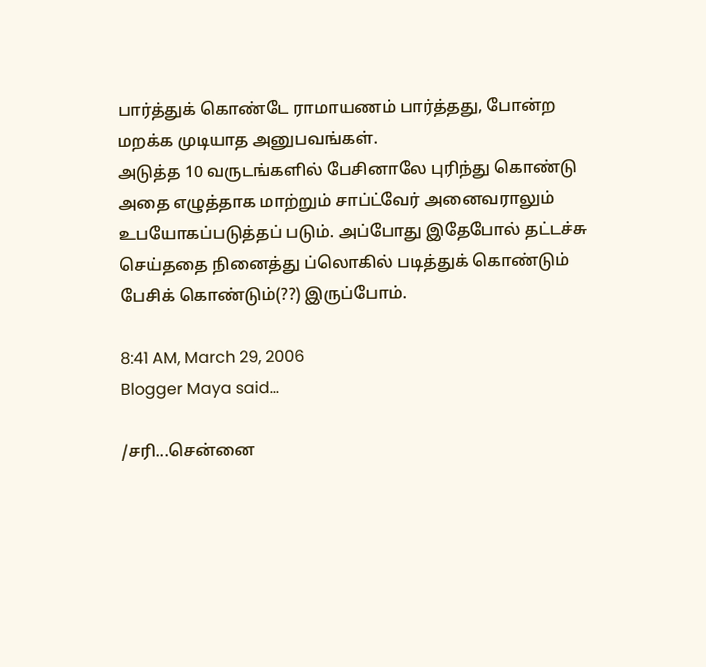பார்த்துக் கொண்டே ராமாயணம் பார்த்தது, போன்ற மறக்க முடியாத அனுபவங்கள்.
அடுத்த 10 வருடங்களில் பேசினாலே புரிந்து கொண்டு அதை எழுத்தாக மாற்றும் சாப்ட்வேர் அனைவராலும் உபயோகப்படுத்தப் படும். அப்போது இதேபோல் தட்டச்சு செய்ததை நினைத்து ப்லொகில் படித்துக் கொண்டும் பேசிக் கொண்டும்(??) இருப்போம்.

8:41 AM, March 29, 2006
Blogger Maya said...

/சரி...சென்னை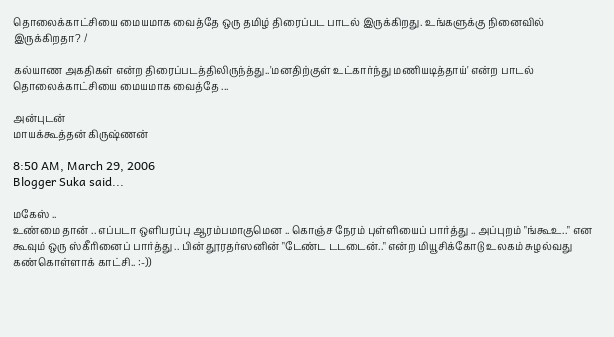தொலைக்காட்சியை மையமாக வைத்தே ஒரு தமிழ் திரைப்பட பாடல் இருக்கிறது. உங்களுக்கு நினைவில் இருக்கிறதா? /

கல்யாண அகதிகள் என்ற திரைப்படத்திலிருந்த்து..'மனதிற்குள் உட்கார்ந்து மணியடித்தாய்' என்ற பாடல் தொலைக்காட்சியை மையமாக வைத்தே ...

அன்புடன்
மாயக்கூத்தன் கிருஷ்ணன்

8:50 AM, March 29, 2006
Blogger Suka said...

மகேஸ் ..
உண்மை தான் .. எப்படா ஒளிபரப்பு ஆரம்பமாகுமென .. கொஞ்ச நேரம் புள்ளியைப் பார்த்து .. அப்புறம் "ங்கூஉ.." என கூவும் ஒரு ஸ்கீரினைப் பார்த்து .. பின் தூரதர்ஸனின் "டேண்ட டடடைன்.." என்ற மியூசிக்கோடு உலகம் சுழல்வது கண்கொள்ளாக் காட்சி.. :-))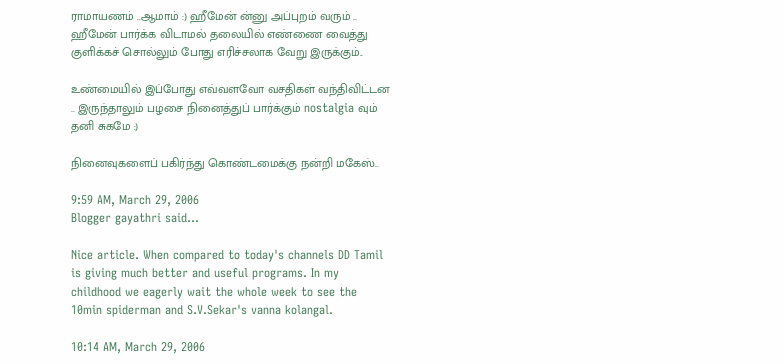ராமாயணம் ..ஆமாம் :) ஹீமேன் ன்னு அப்புறம் வரும் .. ஹீமேன் பார்க்க விடாமல் தலையில் எண்ணை வைத்து குளிக்கச் சொல்லும் போது எரிச்சலாக வேறு இருக்கும்..

உண்மையில் இப்போது எவ்வளவோ வசதிகள் வந்திவிட்டன .. இருந்தாலும் பழசை நினைத்துப் பார்க்கும் nostalgia வும் தனி சுகமே :)

நினைவுகளைப் பகிர்ந்து கொண்டமைக்கு நன்றி மகேஸ்..

9:59 AM, March 29, 2006
Blogger gayathri said...

Nice article. When compared to today's channels DD Tamil is giving much better and useful programs. In my childhood we eagerly wait the whole week to see the 10min spiderman and S.V.Sekar's vanna kolangal.

10:14 AM, March 29, 2006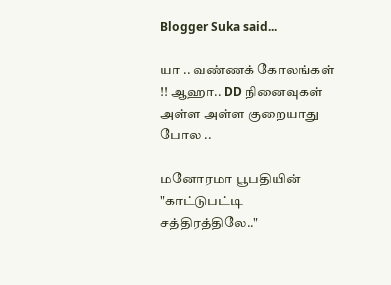Blogger Suka said...

யா .. வண்ணக் கோலங்கள் !! ஆஹா.. DD நினைவுகள் அள்ள அள்ள குறையாது போல ..

மனோரமா பூபதியின் "காட்டுபட்டி சத்திரத்திலே.."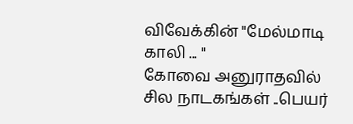விவேக்கின் "மேல்மாடி காலி ... "
கோவை அனுராதவில் சில நாடகங்கள் ..பெயர்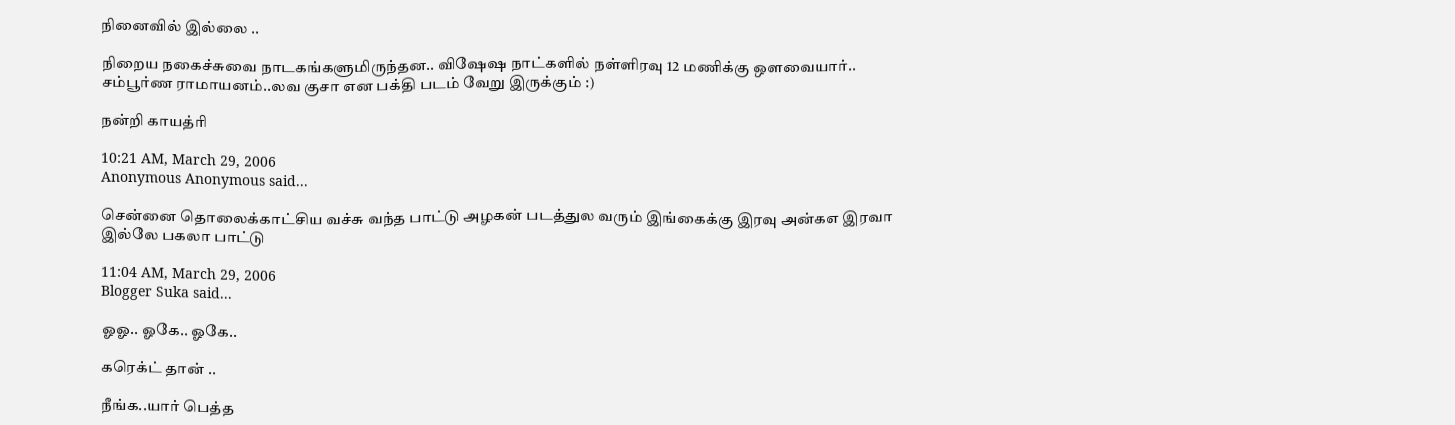நினைவில் இல்லை ..

நிறைய நகைச்சுவை நாடகங்களுமிருந்தன.. விஷேஷ நாட்களில் நள்ளிரவு 12 மணிக்கு ஔவையார்.. சம்பூர்ண ராமாயனம்..லவ குசா என பக்தி படம் வேறு இருக்கும் :)

நன்றி காயத்ரி

10:21 AM, March 29, 2006
Anonymous Anonymous said...

சென்னை தொலைக்காட்சிய வச்சு வந்த பாட்டு அழகன் படத்துல வரும் இங்கைக்கு இரவு அன்கஎ இரவா இல்லே பகலா பாட்டு

11:04 AM, March 29, 2006
Blogger Suka said...

ஓஓ.. ஓகே.. ஓகே..

கரெக்ட் தான் ..

நீங்க..யார் பெத்த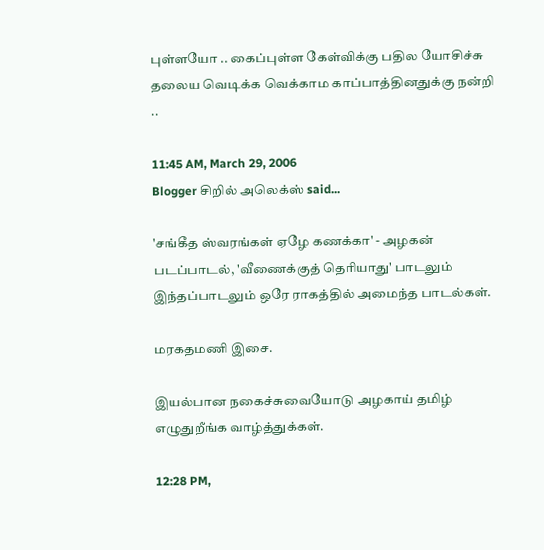புள்ளயோ .. கைப்புள்ள கேள்விக்கு பதில யோசிச்சு தலைய வெடிக்க வெக்காம காப்பாத்தினதுக்கு நன்றி ..

11:45 AM, March 29, 2006
Blogger சிறில் அலெக்ஸ் said...

'சங்கீத ஸ்வரங்கள் ஏழே கணக்கா' - அழகன் படப்பாடல், 'வீணைக்குத் தெரியாது' பாடலும் இந்தப்பாடலும் ஒரே ராகத்தில் அமைந்த பாடல்கள்.

மரகதமணி இசை.

இயல்பான நகைச்சுவையோடு அழகாய் தமிழ் எழுதுறீங்க வாழ்த்துக்கள்.

12:28 PM,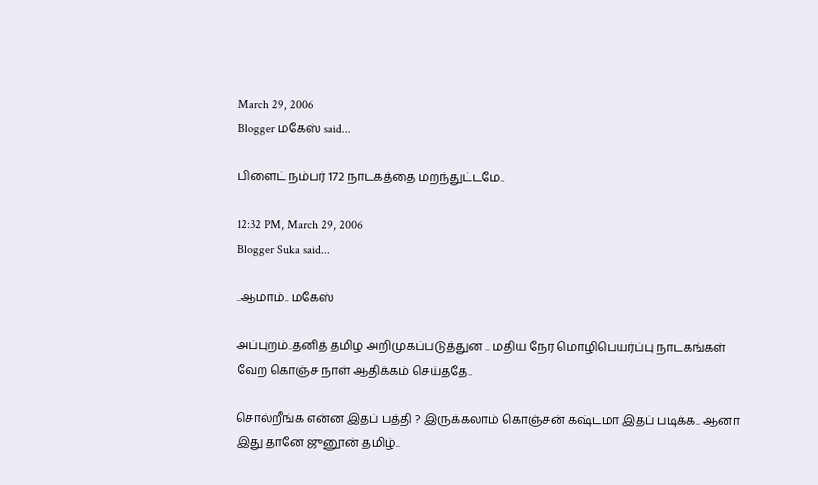March 29, 2006
Blogger மகேஸ் said...

பிளைட் நம்பர் 172 நாடகத்தை மறந்துட்டமே..

12:32 PM, March 29, 2006
Blogger Suka said...

..ஆமாம்.. மகேஸ்

அப்புறம்..தனித் தமிழ அறிமுகப்படுத்துன .. மதிய நேர மொழிபெயர்ப்பு நாடகங்கள் வேற கொஞ்ச நாள் ஆதிக்கம் செய்ததே..

சொல்றீங்க என்ன இதப் பத்தி ? இருக்கலாம் கொஞ்சன் கஷ்டமா இதப் படிக்க.. ஆனா இது தானே ஜுனூன் தமிழ்..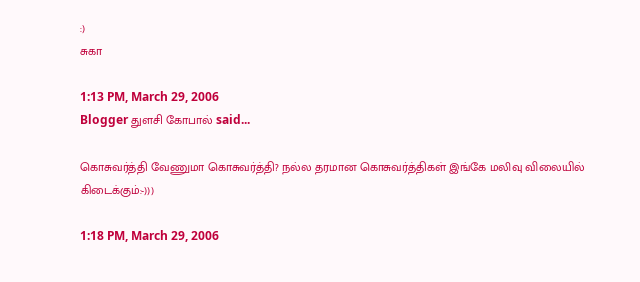:)
சுகா

1:13 PM, March 29, 2006
Blogger துளசி கோபால் said...

கொசுவர்த்தி வேணுமா கொசுவர்த்தி? நல்ல தரமான கொசுவர்த்திகள் இங்கே மலிவு விலையில் கிடைக்கும்:-)))

1:18 PM, March 29, 2006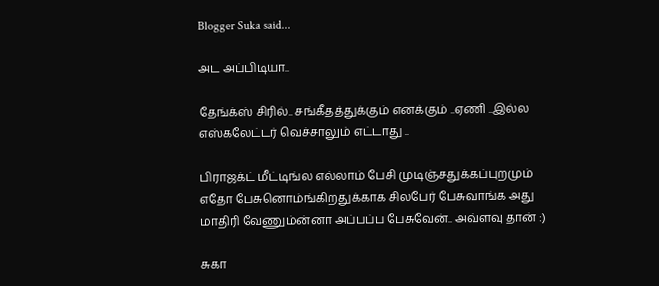Blogger Suka said...

அட அப்பிடியா..

தேங்க்ஸ் சிரில்.. சங்கீதத்துக்கும் எனக்கும் ..ஏணி ..இல்ல எஸ்கலேட்டர் வெச்சாலும் எட்டாது ..

பிராஜக்ட் மீட்டிங்ல எல்லாம் பேசி முடிஞ்சதுக்கப்புறமும் எதோ பேசுனொம்ங்கிறதுக்காக சிலபேர் பேசுவாங்க அது மாதிரி வேணும்ன்னா அப்பப்ப பேசுவேன்.. அவ்ளவு தான் :)

சுகா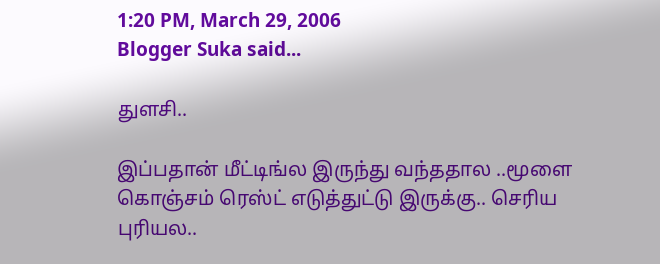1:20 PM, March 29, 2006
Blogger Suka said...

துளசி..

இப்பதான் மீட்டிங்ல இருந்து வந்ததால ..மூளை கொஞ்சம் ரெஸ்ட் எடுத்துட்டு இருக்கு.. செரிய புரியல..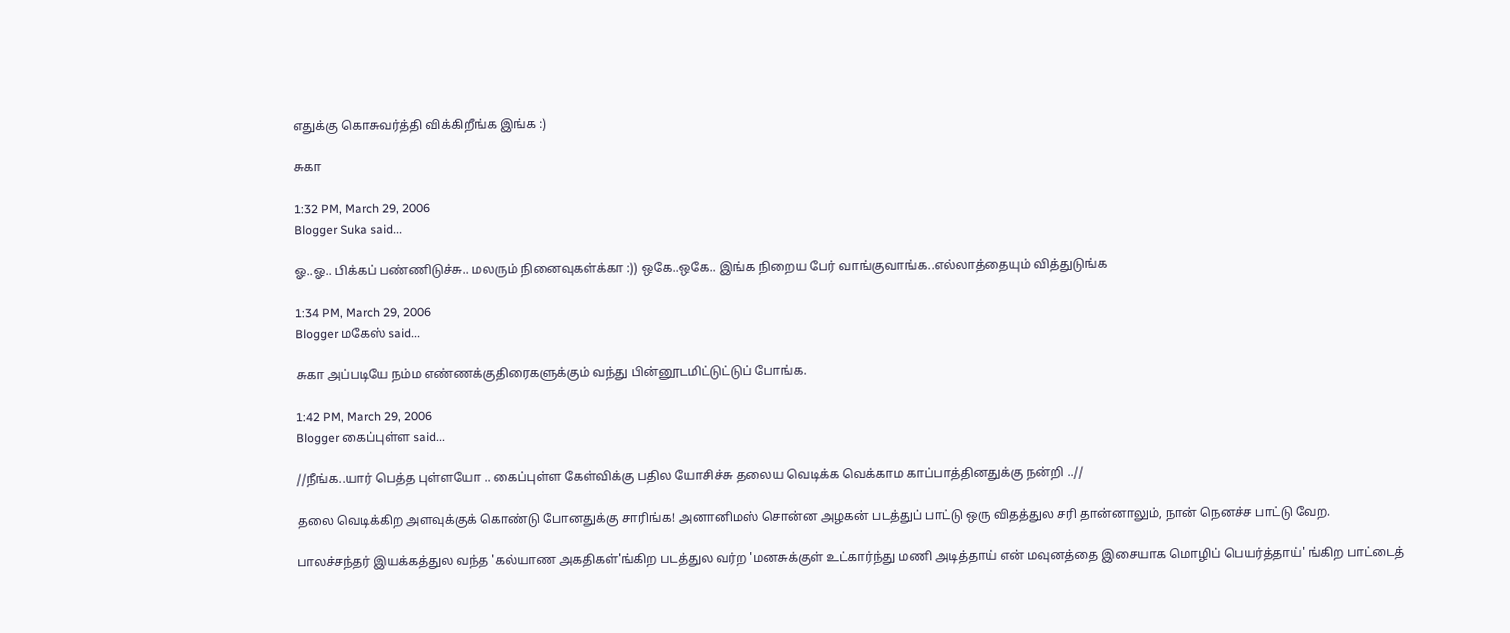எதுக்கு கொசுவர்த்தி விக்கிறீங்க இங்க :)

சுகா

1:32 PM, March 29, 2006
Blogger Suka said...

ஓ..ஓ.. பிக்கப் பண்ணிடுச்சு.. மலரும் நினைவுகள்க்கா :)) ஒகே..ஒகே.. இங்க நிறைய பேர் வாங்குவாங்க..எல்லாத்தையும் வித்துடுங்க

1:34 PM, March 29, 2006
Blogger மகேஸ் said...

சுகா அப்படியே நம்ம எண்ணக்குதிரைகளுக்கும் வந்து பின்னூடமிட்டுட்டுப் போங்க.

1:42 PM, March 29, 2006
Blogger கைப்புள்ள said...

//நீங்க..யார் பெத்த புள்ளயோ .. கைப்புள்ள கேள்விக்கு பதில யோசிச்சு தலைய வெடிக்க வெக்காம காப்பாத்தினதுக்கு நன்றி ..//

தலை வெடிக்கிற அளவுக்குக் கொண்டு போனதுக்கு சாரிங்க! அனானிமஸ் சொன்ன அழகன் படத்துப் பாட்டு ஒரு விதத்துல சரி தான்னாலும், நான் நெனச்ச பாட்டு வேற.

பாலச்சந்தர் இயக்கத்துல வந்த 'கல்யாண அகதிகள்'ங்கிற படத்துல வர்ற 'மனசுக்குள் உட்கார்ந்து மணி அடித்தாய் என் மவுனத்தை இசையாக மொழிப் பெயர்த்தாய்' ங்கிற பாட்டைத்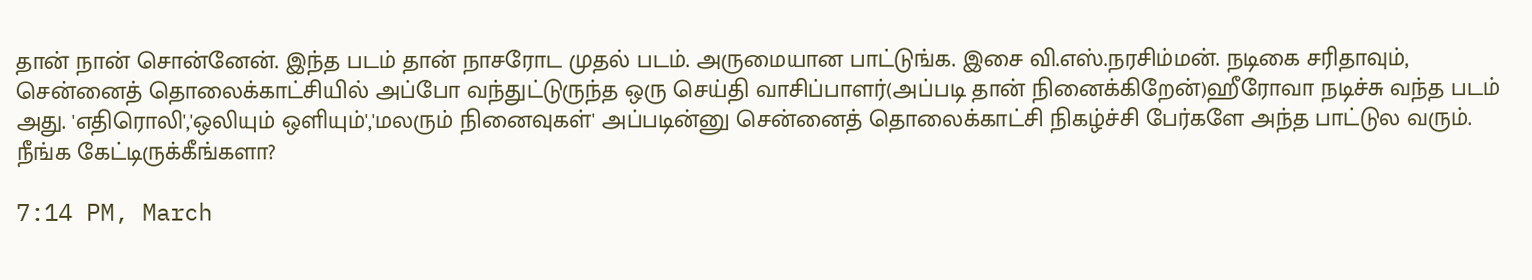தான் நான் சொன்னேன். இந்த படம் தான் நாசரோட முதல் படம். அருமையான பாட்டுங்க. இசை வி.எஸ்.நரசிம்மன். நடிகை சரிதாவும், சென்னைத் தொலைக்காட்சியில் அப்போ வந்துட்டுருந்த ஒரு செய்தி வாசிப்பாளர்(அப்படி தான் நினைக்கிறேன்)ஹீரோவா நடிச்சு வந்த படம் அது. 'எதிரொலி','ஒலியும் ஒளியும்','மலரும் நினைவுகள்' அப்படின்னு சென்னைத் தொலைக்காட்சி நிகழ்ச்சி பேர்களே அந்த பாட்டுல வரும். நீங்க கேட்டிருக்கீங்களா?

7:14 PM, March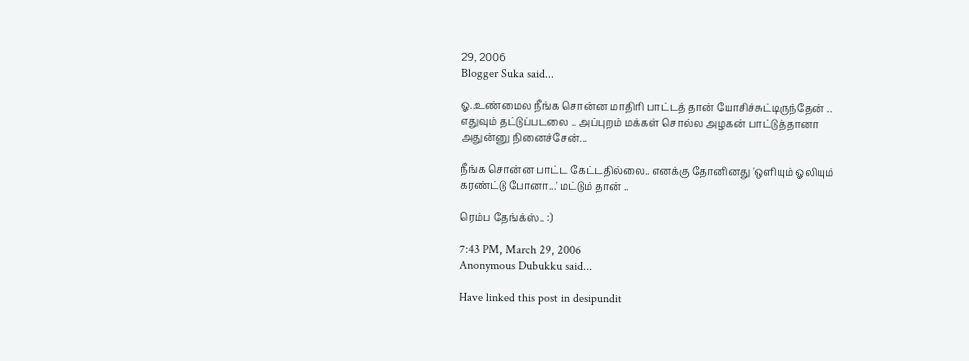29, 2006
Blogger Suka said...

ஓ..உண்மைல நீங்க சொன்ன மாதிரி பாட்டத் தான் யோசிச்சுட்டிருந்தேன் .. எதுவும் தட்டுப்படலை .. அப்புறம் மக்கள் சொல்ல அழகன் பாட்டுத்தானா அதுன்னு நினைச்சேன்...

நீங்க சொன்ன பாட்ட கேட்டதில்லை.. எனக்கு தோனினது 'ஒளியும் ஓலியும் கரண்ட்டு போனா...' மட்டும் தான் ..

ரெம்ப தேங்க்ஸ்.. :)

7:43 PM, March 29, 2006
Anonymous Dubukku said...

Have linked this post in desipundit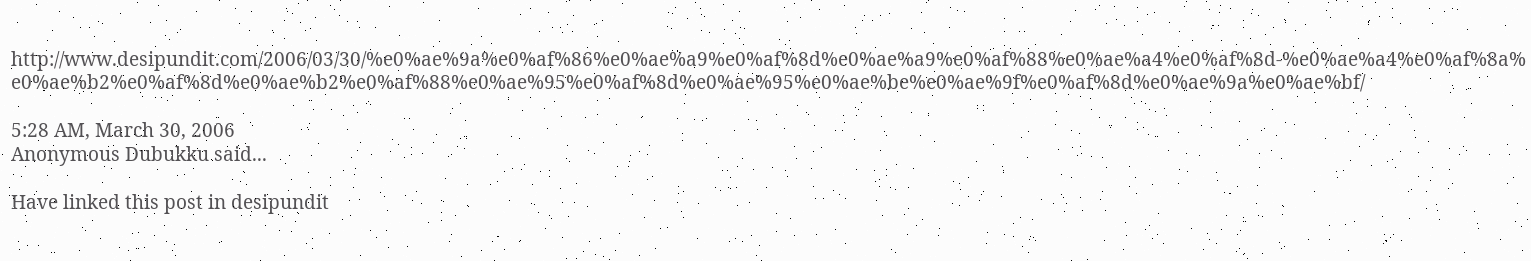http://www.desipundit.com/2006/03/30/%e0%ae%9a%e0%af%86%e0%ae%a9%e0%af%8d%e0%ae%a9%e0%af%88%e0%ae%a4%e0%af%8d-%e0%ae%a4%e0%af%8a%e0%ae%b2%e0%af%8d%e0%ae%b2%e0%af%88%e0%ae%95%e0%af%8d%e0%ae%95%e0%ae%be%e0%ae%9f%e0%af%8d%e0%ae%9a%e0%ae%bf/

5:28 AM, March 30, 2006
Anonymous Dubukku said...

Have linked this post in desipundit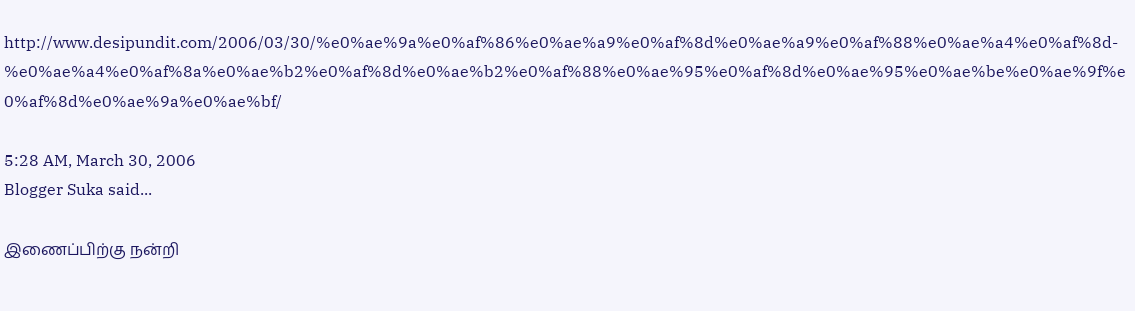http://www.desipundit.com/2006/03/30/%e0%ae%9a%e0%af%86%e0%ae%a9%e0%af%8d%e0%ae%a9%e0%af%88%e0%ae%a4%e0%af%8d-%e0%ae%a4%e0%af%8a%e0%ae%b2%e0%af%8d%e0%ae%b2%e0%af%88%e0%ae%95%e0%af%8d%e0%ae%95%e0%ae%be%e0%ae%9f%e0%af%8d%e0%ae%9a%e0%ae%bf/

5:28 AM, March 30, 2006
Blogger Suka said...

இணைப்பிற்கு நன்றி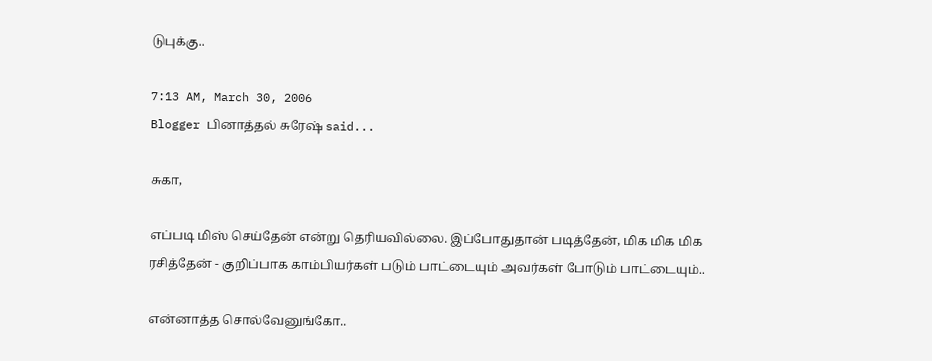டுபுக்கு..

7:13 AM, March 30, 2006
Blogger பினாத்தல் சுரேஷ் said...

சுகா,

எப்படி மிஸ் செய்தேன் என்று தெரியவில்லை. இப்போதுதான் படித்தேன், மிக மிக மிக ரசித்தேன் - குறிப்பாக காம்பியர்கள் படும் பாட்டையும் அவர்கள் போடும் பாட்டையும்..

என்னாத்த சொல்வேனுங்கோ..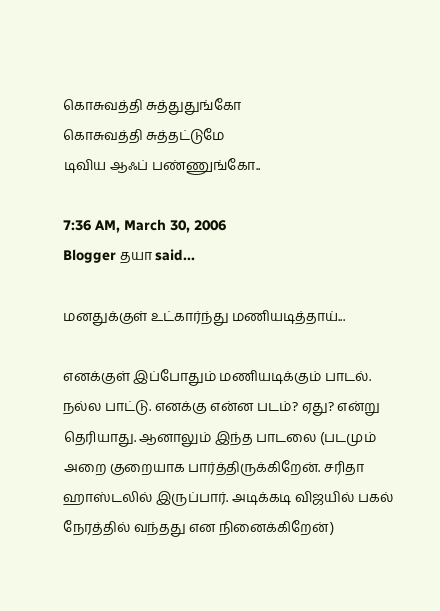கொசுவத்தி சுத்துதுங்கோ
கொசுவத்தி சுத்தட்டுமே
டிவிய ஆஃப் பண்ணுங்கோ..

7:36 AM, March 30, 2006
Blogger தயா said...

மனதுக்குள் உட்கார்ந்து மணியடித்தாய்...

எனக்குள் இப்போதும் மணியடிக்கும் பாடல். நல்ல பாட்டு. எனக்கு என்ன படம்? ஏது? என்று தெரியாது. ஆனாலும் இந்த பாடலை (படமும் அறை குறையாக பார்த்திருக்கிறேன். சரிதா ஹாஸ்டலில் இருப்பார். அடிக்கடி விஜயில் பகல் நேரத்தில் வந்தது என நினைக்கிறேன்)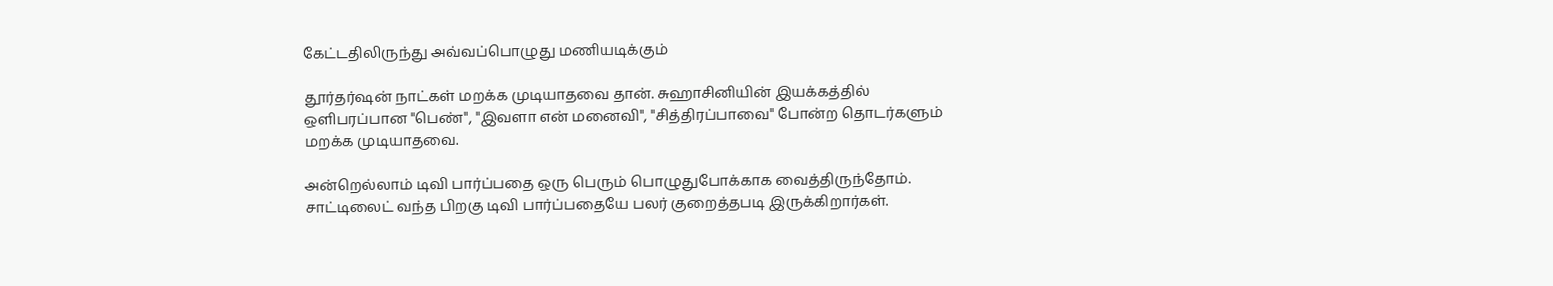கேட்டதிலிருந்து அவ்வப்பொழுது மணியடிக்கும்

தூர்தர்ஷன் நாட்கள் மறக்க முடியாதவை தான். சுஹாசினியின் இயக்கத்தில் ஒளிபரப்பான "பெண்", "இவளா என் மனைவி", "சித்திரப்பாவை" போன்ற தொடர்களும் மறக்க முடியாதவை.

அன்றெல்லாம் டிவி பார்ப்பதை ஒரு பெரும் பொழுதுபோக்காக வைத்திருந்தோம். சாட்டிலைட் வந்த பிறகு டிவி பார்ப்பதையே பலர் குறைத்தபடி இருக்கிறார்கள்.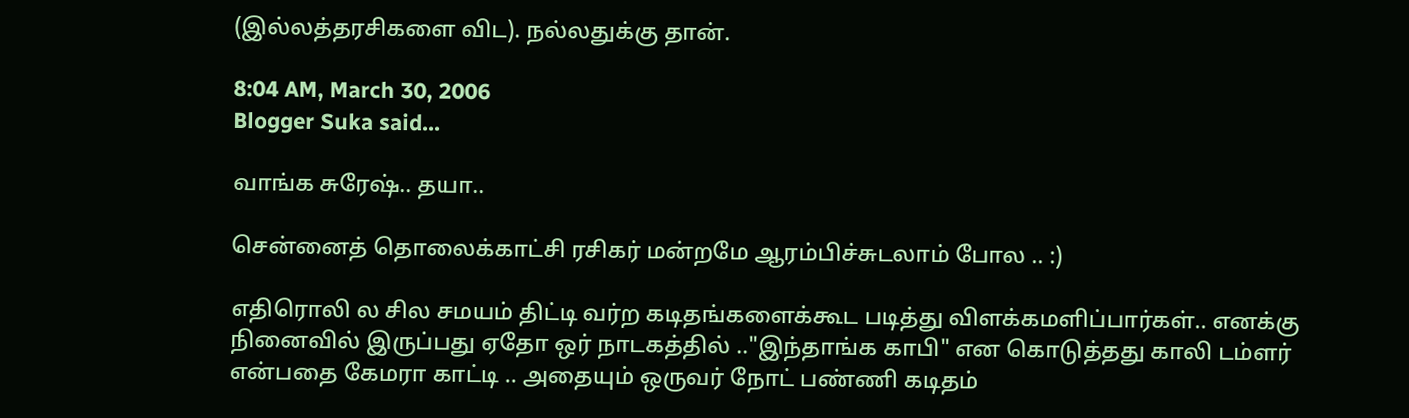(இல்லத்தரசிகளை விட). நல்லதுக்கு தான்.

8:04 AM, March 30, 2006
Blogger Suka said...

வாங்க சுரேஷ்.. தயா..

சென்னைத் தொலைக்காட்சி ரசிகர் மன்றமே ஆரம்பிச்சுடலாம் போல .. :)

எதிரொலி ல சில சமயம் திட்டி வர்ற கடிதங்களைக்கூட படித்து விளக்கமளிப்பார்கள்.. எனக்கு நினைவில் இருப்பது ஏதோ ஒர் நாடகத்தில் .."இந்தாங்க காபி" என கொடுத்தது காலி டம்ளர் என்பதை கேமரா காட்டி .. அதையும் ஒருவர் நோட் பண்ணி கடிதம்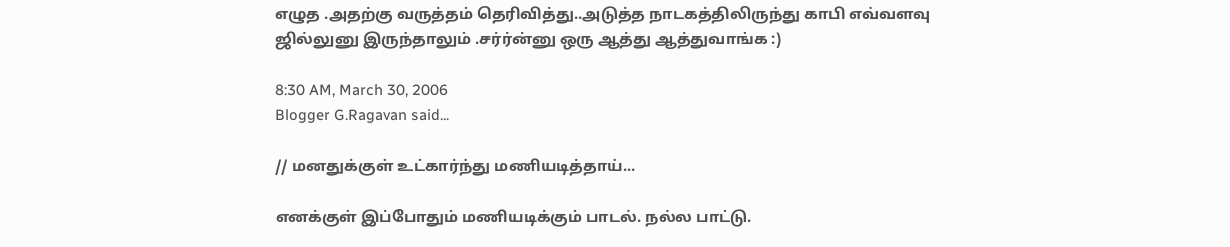எழுத .அதற்கு வருத்தம் தெரிவித்து..அடுத்த நாடகத்திலிருந்து காபி எவ்வளவு ஜில்லுனு இருந்தாலும் .சர்ர்ன்னு ஒரு ஆத்து ஆத்துவாங்க :)

8:30 AM, March 30, 2006
Blogger G.Ragavan said...

// மனதுக்குள் உட்கார்ந்து மணியடித்தாய்...

எனக்குள் இப்போதும் மணியடிக்கும் பாடல். நல்ல பாட்டு.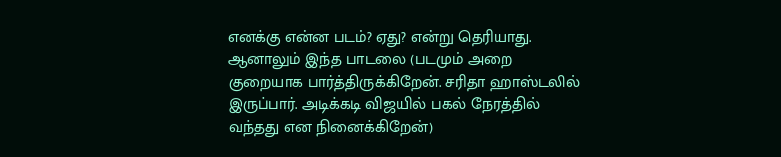எனக்கு என்ன படம்? ஏது? என்று தெரியாது. ஆனாலும் இந்த பாடலை (படமும் அறை குறையாக பார்த்திருக்கிறேன். சரிதா ஹாஸ்டலில் இருப்பார். அடிக்கடி விஜயில் பகல் நேரத்தில் வந்தது என நினைக்கிறேன்)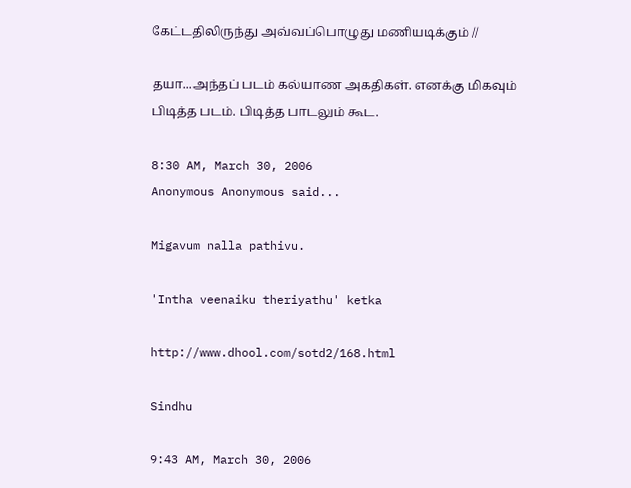கேட்டதிலிருந்து அவ்வப்பொழுது மணியடிக்கும் //

தயா...அந்தப் படம் கல்யாண அகதிகள். எனக்கு மிகவும் பிடித்த படம். பிடித்த பாடலும் கூட.

8:30 AM, March 30, 2006
Anonymous Anonymous said...

Migavum nalla pathivu.

'Intha veenaiku theriyathu' ketka

http://www.dhool.com/sotd2/168.html

Sindhu

9:43 AM, March 30, 2006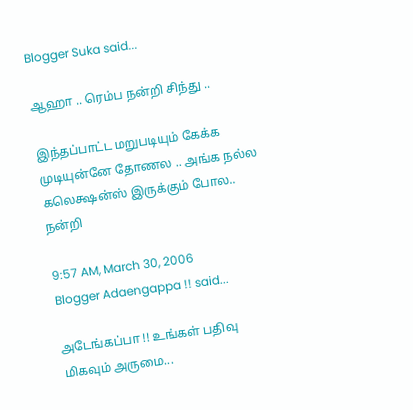Blogger Suka said...

ஆஹா .. ரெம்ப நன்றி சிந்து ..

இந்தப்பாட்ட மறுபடியும் கேக்க முடியுன்னே தோணல .. அங்க நல்ல கலெக்ஷன்ஸ் இருக்கும் போல.. நன்றி

9:57 AM, March 30, 2006
Blogger Adaengappa !! said...

அடேங்கப்பா !! உங்கள் பதிவு மிகவும் அருமை...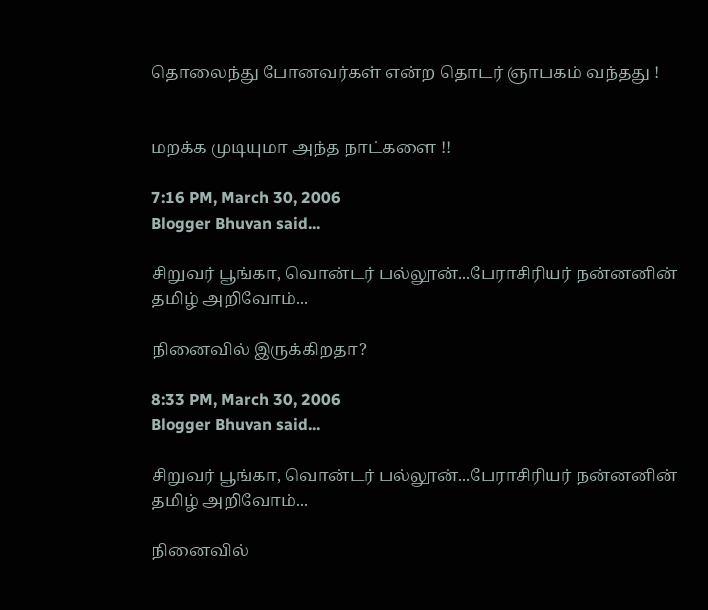தொலைந்து போனவர்கள் என்ற தொடர் ஞாபகம் வந்தது !


மறக்க முடியுமா அந்த நாட்களை !!

7:16 PM, March 30, 2006
Blogger Bhuvan said...

சிறுவர் பூங்கா, வொன்டர் பல்லூன்...பேராசிரியர் நன்னனின் தமிழ் அறிவோம்...

நினைவில் இருக்கிறதா?

8:33 PM, March 30, 2006
Blogger Bhuvan said...

சிறுவர் பூங்கா, வொன்டர் பல்லூன்...பேராசிரியர் நன்னனின் தமிழ் அறிவோம்...

நினைவில்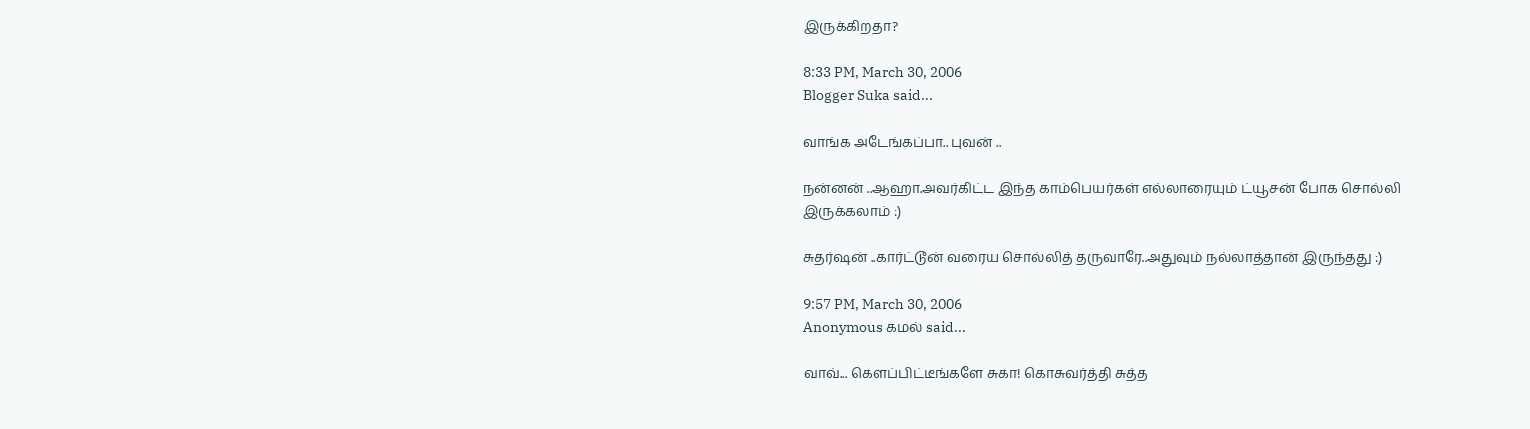இருக்கிறதா?

8:33 PM, March 30, 2006
Blogger Suka said...

வாங்க அடேங்கப்பா.. புவன் ..

நன்னன் ..ஆஹா.அவர்கிட்ட இந்த காம்பெயர்கள் எல்லாரையும் ட்யூசன் போக சொல்லி இருக்கலாம் :)

சுதர்ஷன் ..கார்ட்டூன் வரைய சொல்லித் தருவாரே..அதுவும் நல்லாத்தான் இருந்தது :)

9:57 PM, March 30, 2006
Anonymous கமல் said...

வாவ்... கெளப்பிட்டீங்களே சுகா! கொசுவர்த்தி சுத்த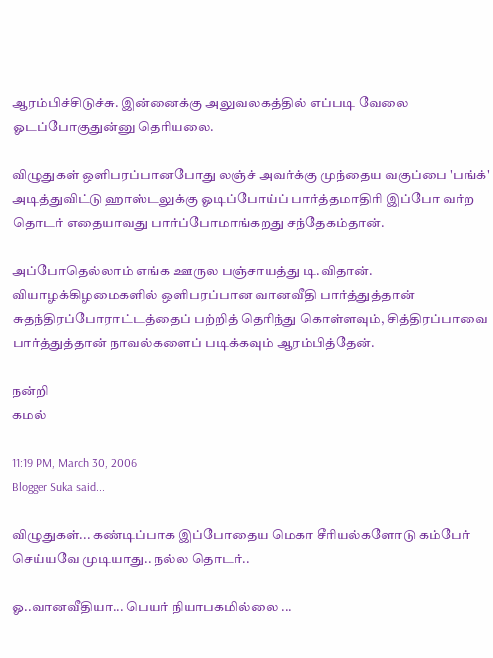ஆரம்பிச்சிடுச்சு. இன்னைக்கு அலுவலகத்தில் எப்படி வேலை ஓடப்போகுதுன்னு தெரியலை.

விழுதுகள் ஒளிபரப்பானபோது லஞ்ச் அவர்க்கு முந்தைய வகுப்பை 'பங்க்' அடித்துவிட்டு ஹாஸ்டலுக்கு ஓடிப்போய்ப் பார்த்தமாதிரி இப்போ வர்ற தொடர் எதையாவது பார்ப்போமாங்கறது சந்தேகம்தான்.

அப்போதெல்லாம் எங்க ஊருல பஞ்சாயத்து டி.விதான். வியாழக்கிழமைகளில் ஒளிபரப்பான வானவீதி பார்த்துத்தான் சுதந்திரப்போராட்டத்தைப் பற்றித் தெரிந்து கொள்ளவும், சித்திரப்பாவை பார்த்துத்தான் நாவல்களைப் படிக்கவும் ஆரம்பித்தேன்.

நன்றி
கமல்

11:19 PM, March 30, 2006
Blogger Suka said...

விழுதுகள்... கண்டிப்பாக இப்போதைய மெகா சீரியல்களோடு கம்பேர் செய்யவே முடியாது.. நல்ல தொடர்..

ஓ..வானவீதியா... பெயர் நியாபகமில்லை ...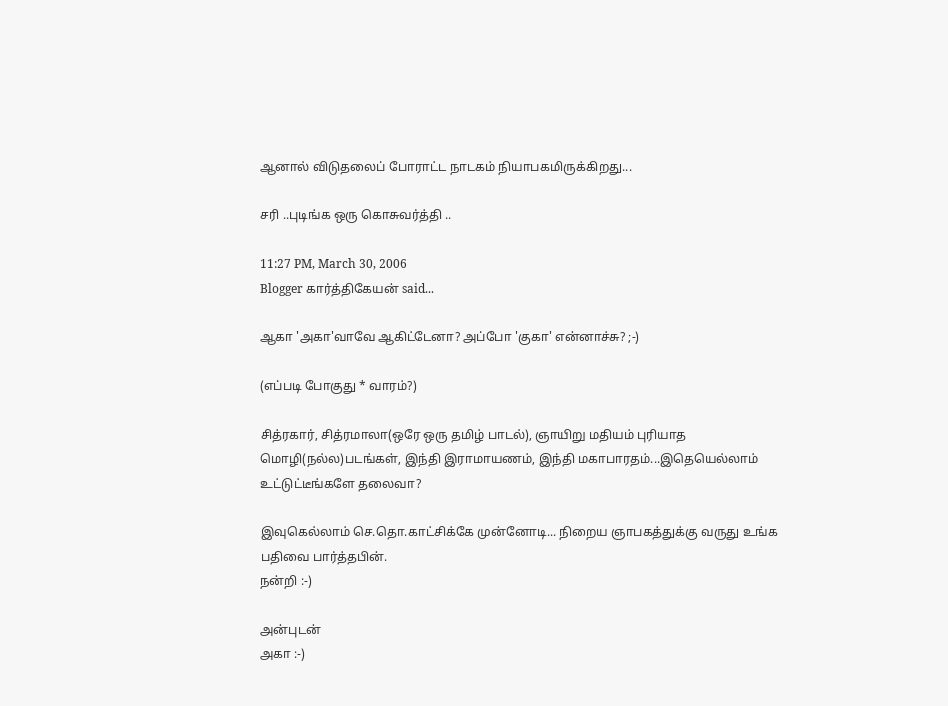ஆனால் விடுதலைப் போராட்ட நாடகம் நியாபகமிருக்கிறது...

சரி ..புடிங்க ஒரு கொசுவர்த்தி ..

11:27 PM, March 30, 2006
Blogger கார்த்திகேயன் said...

ஆகா 'அகா'வாவே ஆகிட்டேனா? அப்போ 'குகா' என்னாச்சு? ;-)

(எப்படி போகுது * வாரம்?)

சித்ரகார், சித்ரமாலா(ஒரே ஒரு தமிழ் பாடல்), ஞாயிறு மதியம் புரியாத மொழி(நல்ல)படங்கள், இந்தி இராமாயணம், இந்தி மகாபாரதம்...இதெயெல்லாம் உட்டுட்டீங்களே தலைவா?

இவுகெல்லாம் செ.தொ.காட்சிக்கே முன்னோடி... நிறைய ஞாபகத்துக்கு வருது உங்க பதிவை பார்த்தபின்.
நன்றி :-)

அன்புடன்
அகா :-)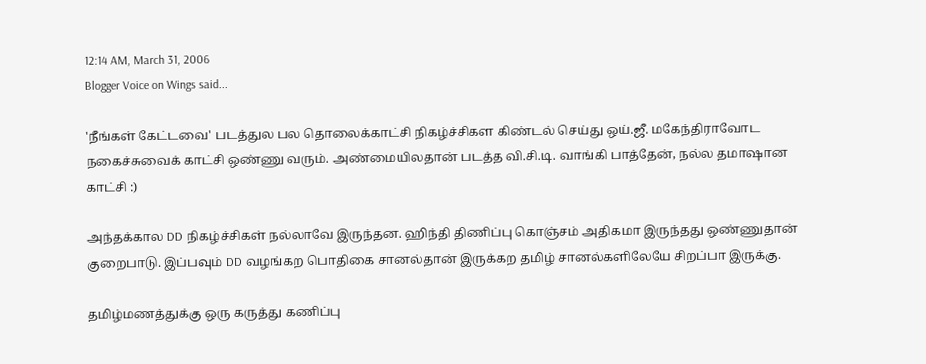12:14 AM, March 31, 2006
Blogger Voice on Wings said...

'நீங்கள் கேட்டவை' படத்துல பல தொலைக்காட்சி நிகழ்ச்சிகள கிண்டல் செய்து ஒய்.ஜீ. மகேந்திராவோட நகைச்சுவைக் காட்சி ஒண்ணு வரும். அண்மையிலதான் படத்த வி.சி.டி. வாங்கி பாத்தேன், நல்ல தமாஷான காட்சி :)

அந்தக்கால DD நிகழ்ச்சிகள் நல்லாவே இருந்தன. ஹிந்தி திணிப்பு கொஞ்சம் அதிகமா இருந்தது ஒண்ணுதான் குறைபாடு. இப்பவும் DD வழங்கற பொதிகை சானல்தான் இருக்கற தமிழ் சானல்களிலேயே சிறப்பா இருக்கு.

தமிழ்மணத்துக்கு ஒரு கருத்து கணிப்பு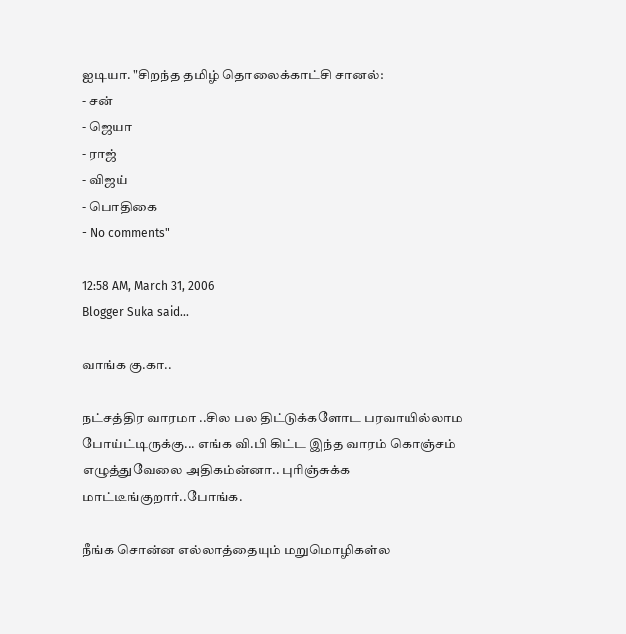ஐடியா. "சிறந்த தமிழ் தொலைக்காட்சி சானல்:
- சன்
- ஜெயா
- ராஜ்
- விஜய்
- பொதிகை
- No comments"

12:58 AM, March 31, 2006
Blogger Suka said...

வாங்க கு.கா..

நட்சத்திர வாரமா ..சில பல திட்டுக்களோட பரவாயில்லாம போய்ட்டிருக்கு... எங்க வி.பி கிட்ட இந்த வாரம் கொஞ்சம் எழுத்துவேலை அதிகம்ன்னா.. புரிஞ்சுக்க மாட்டீங்குறார்..போங்க.

நீங்க சொன்ன எல்லாத்தையும் மறுமொழிகள்ல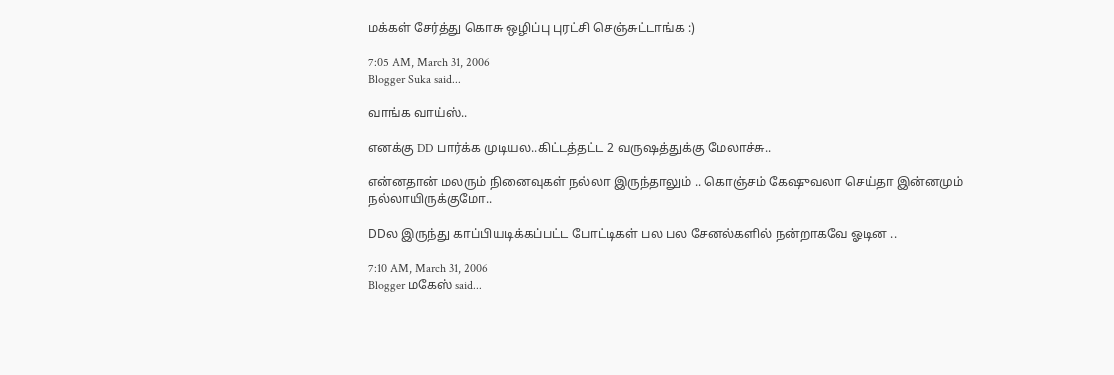மக்கள் சேர்த்து கொசு ஒழிப்பு புரட்சி செஞ்சுட்டாங்க :)

7:05 AM, March 31, 2006
Blogger Suka said...

வாங்க வாய்ஸ்..

எனக்கு DD பார்க்க முடியல..கிட்டத்தட்ட 2 வருஷத்துக்கு மேலாச்சு..

என்னதான் மலரும் நினைவுகள் நல்லா இருந்தாலும் .. கொஞ்சம் கேஷுவலா செய்தா இன்னமும் நல்லாயிருக்குமோ..

DDல இருந்து காப்பியடிக்கப்பட்ட போட்டிகள் பல பல சேனல்களில் நன்றாகவே ஓடின ..

7:10 AM, March 31, 2006
Blogger மகேஸ் said...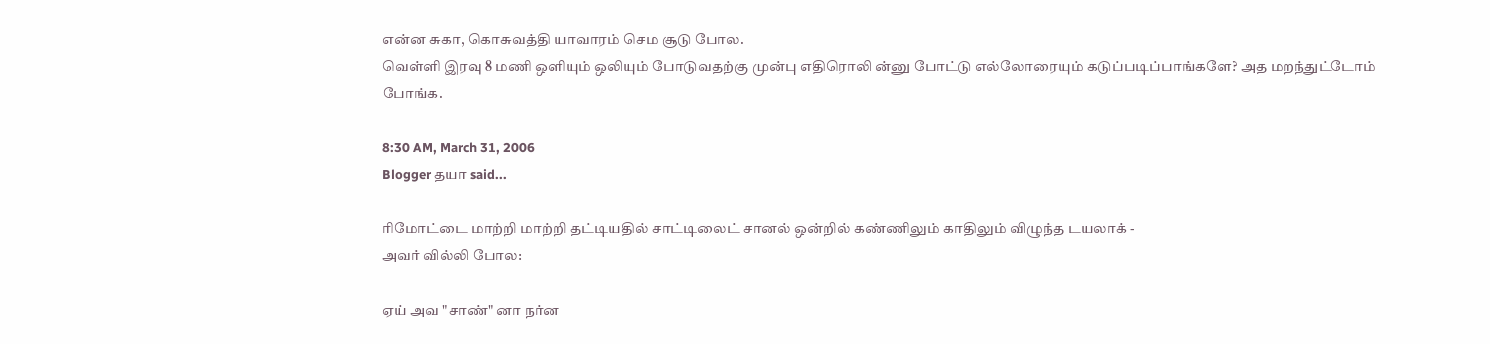என்ன சுகா, கொசுவத்தி யாவாரம் செம சூடு போல.
வெள்ளி இரவு 8 மணி ஒளியும் ஒலியும் போடுவதற்கு முன்பு எதிரொலி ன்னு போட்டு எல்லோரையும் கடுப்படிப்பாங்களே? அத மறந்துட்டோம் போங்க.

8:30 AM, March 31, 2006
Blogger தயா said...

ரிமோட்டை மாற்றி மாற்றி தட்டியதில் சாட்டிலைட் சானல் ஒன்றில் கண்ணிலும் காதிலும் விழுந்த டயலாக் -
அவர் வில்லி போல:

ஏய் அவ "சாண்" னா நர்ன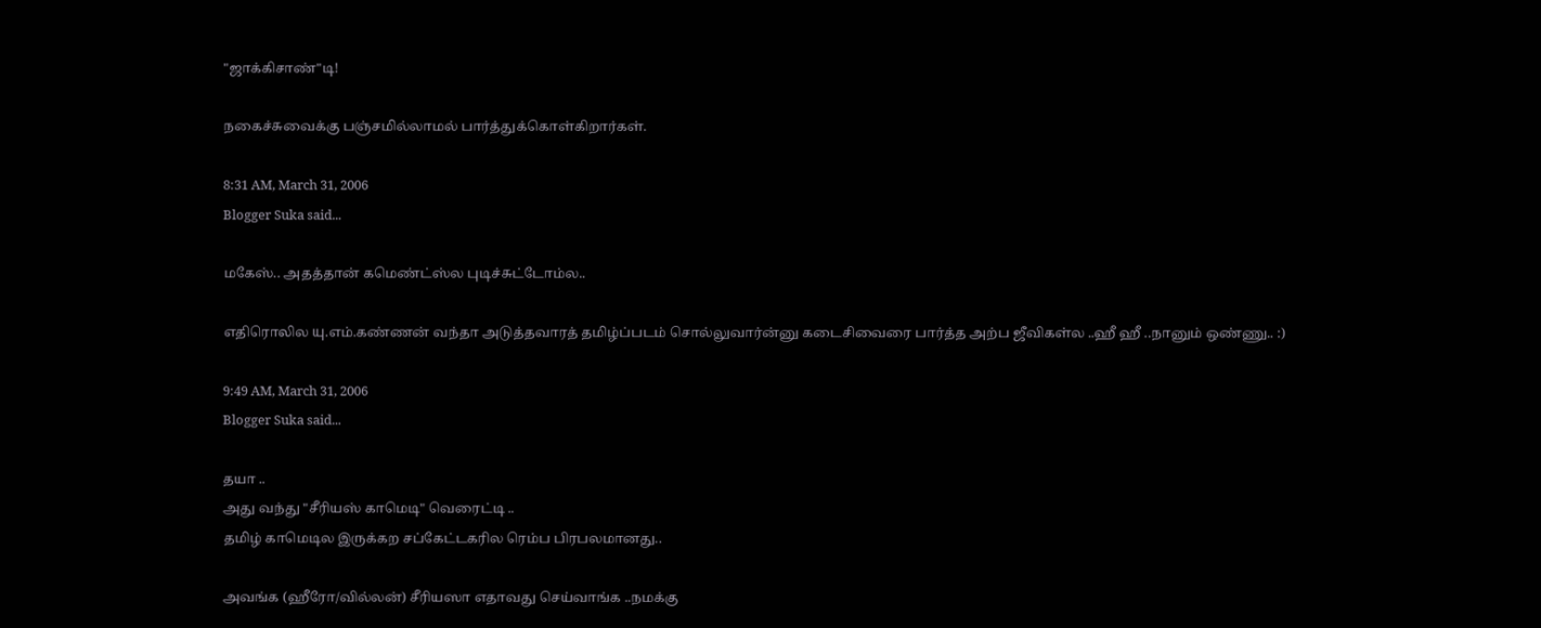"ஜாக்கிசாண்"டி!

நகைச்சுவைக்கு பஞ்சமில்லாமல் பார்த்துக்கொள்கிறார்கள்.

8:31 AM, March 31, 2006
Blogger Suka said...

மகேஸ்.. அதத்தான் கமெண்ட்ஸ்ல புடிச்சுட்டோம்ல..

எதிரொலில யு.எம்.கண்ணன் வந்தா அடுத்தவாரத் தமிழ்ப்படம் சொல்லுவார்ன்னு கடைசிவைரை பார்த்த அற்ப ஜீவிகள்ல ..ஹீ ஹீ ..நானும் ஒண்ணு.. :)

9:49 AM, March 31, 2006
Blogger Suka said...

தயா ..
அது வந்து "சீரியஸ் காமெடி" வெரைட்டி ..
தமிழ் காமெடில இருக்கற சப்கேட்டகரில ரெம்ப பிரபலமானது..

அவங்க (ஹீரோ/வில்லன்) சீரியஸா எதாவது செய்வாங்க ..நமக்கு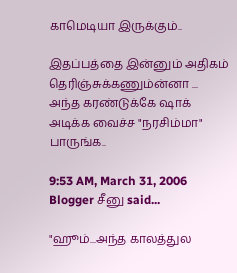காமெடியா இருக்கும்..

இதப்பத்தை இன்னும் அதிகம் தெரிஞ்சுக்கணும்ன்னா ... அந்த கரண்டுக்கே ஷாக் அடிக்க வைச்ச "நரசிம்மா" பாருங்க..

9:53 AM, March 31, 2006
Blogger சீனு said...

"ஹூம்...அந்த காலத்துல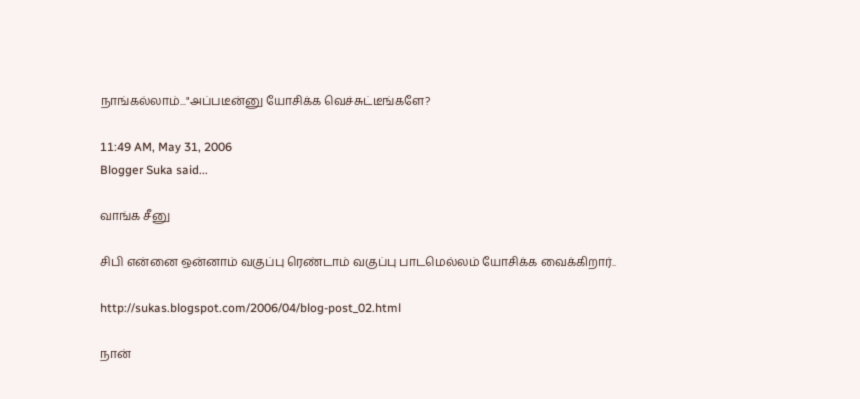நாங்கல்லாம்..."அப்படீன்னு யோசிக்க வெச்சுட்டீங்களே?

11:49 AM, May 31, 2006
Blogger Suka said...

வாங்க சீனு

சிபி என்னை ஒன்னாம் வகுப்பு ரெண்டாம் வகுப்பு பாடமெல்லம் யோசிக்க வைக்கிறார்..

http://sukas.blogspot.com/2006/04/blog-post_02.html

நான்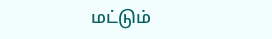மட்டும்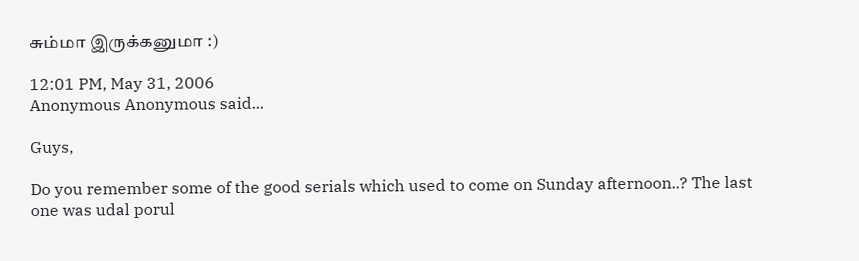சும்மா இருக்கனுமா :)

12:01 PM, May 31, 2006
Anonymous Anonymous said...

Guys,

Do you remember some of the good serials which used to come on Sunday afternoon..? The last one was udal porul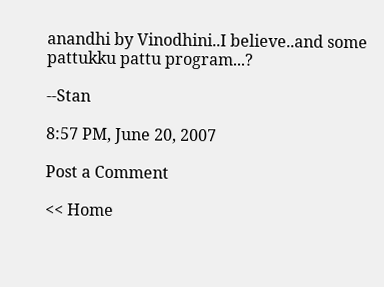anandhi by Vinodhini..I believe..and some pattukku pattu program...?

--Stan

8:57 PM, June 20, 2007

Post a Comment

<< Home